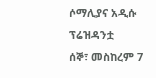ሶማሊያና አዲሱ ፕሬዝዳንቷ
ሰኞ፣ መስከረም 7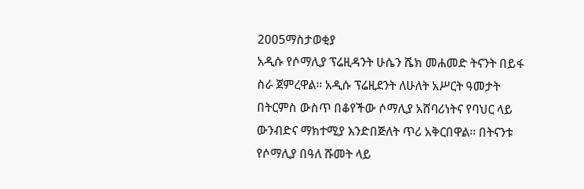2005ማስታወቂያ
አዲሱ የሶማሊያ ፕሬዚዳንት ሁሴን ሼክ መሐመድ ትናንት በይፋ ስራ ጀምረዋል። አዲሱ ፕሬዚደንት ለሁለት አሥርት ዓመታት በትርምስ ውስጥ በቆየችው ሶማሊያ አሸባሪነትና የባህር ላይ ውንብድና ማክተሚያ እንድበጅለት ጥሪ አቅርበዋል። በትናንቱ የሶማሊያ በዓለ ሹመት ላይ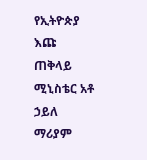የኢትዮጵያ እጩ ጠቅላይ ሚኒስቴር አቶ ኃይለ ማሪያም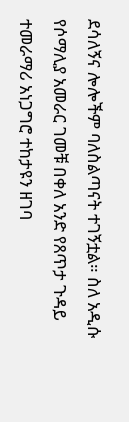ደሳለኝና ሎሎችም ባለስልጣናት ተገኝቷል። ስለ አዲሱ የሶማሊያ አመራር ገመቹ በቀለ አንድ የጸጥታ ጉዳይ ተመራማሪ አነጋግሮ ተከታዩን ዘገባ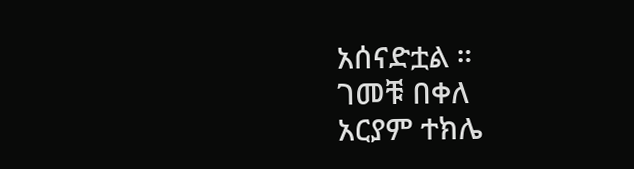አሰናድቷል ።
ገመቹ በቀለ
አርያም ተክሌ